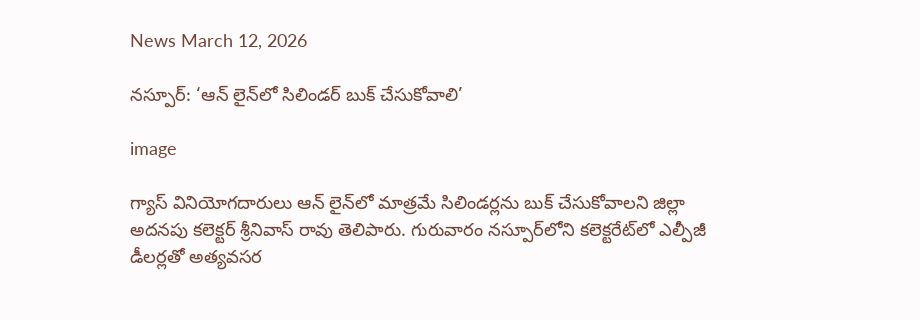News March 12, 2026

నస్పూర్: ‘ఆన్ లైన్‌లో సిలిండర్ బుక్ చేసుకోవాలి’

image

గ్యాస్ వినియోగదారులు ఆన్ లైన్‌లో మాత్రమే సిలిండర్లను బుక్ చేసుకోవాలని జిల్లా అదనపు కలెక్టర్ శ్రీనివాస్ రావు తెలిపారు. గురువారం నస్పూర్‌లోని కలెక్టరేట్‌లో ఎల్పీజీ డీలర్లతో అత్యవసర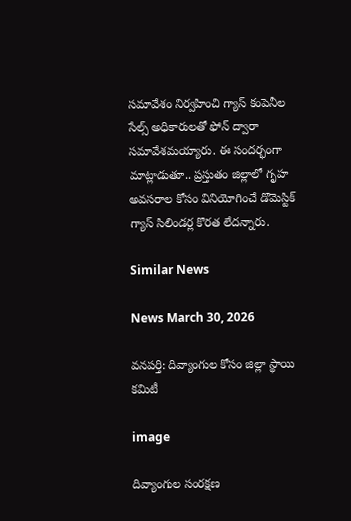సమావేశం నిర్వహించి గ్యాస్ కంపెనీల సేల్స్ అధికారులతో ఫోన్ ద్వారా సమావేశమయ్యారు. ఈ సందర్భంగా మాట్లాడుతూ.. ప్రస్తుతం జిల్లాలో గృహ అవసరాల కోసం వినియోగించే డొమెస్టిక్ గ్యాస్ సిలిండర్ల కొరత లేదన్నారు.

Similar News

News March 30, 2026

వనపర్తి: దివ్యాంగుల కోసం జిల్లా స్థాయి కమిటీ

image

దివ్యాంగుల సంరక్షణ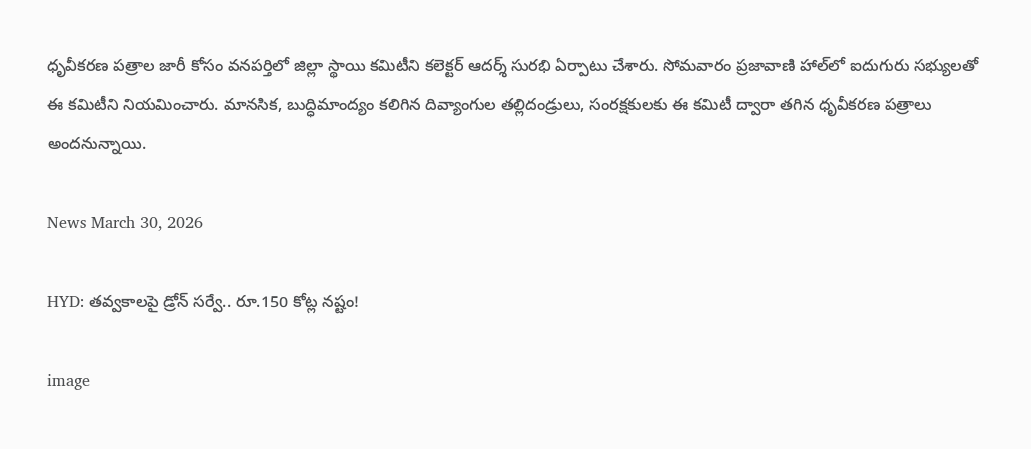ధృవీకరణ పత్రాల జారీ కోసం వనపర్తిలో జిల్లా స్థాయి కమిటీని కలెక్టర్ ఆదర్శ్ సురభి ఏర్పాటు చేశారు. సోమవారం ప్రజావాణి హాల్‌లో ఐదుగురు సభ్యులతో ఈ కమిటీని నియమించారు. మానసిక, బుద్ధిమాంద్యం కలిగిన దివ్యాంగుల తల్లిదండ్రులు, సంరక్షకులకు ఈ కమిటీ ద్వారా తగిన ధృవీకరణ పత్రాలు అందనున్నాయి.

News March 30, 2026

HYD: తవ్వకాలపై డ్రోన్ సర్వే.. రూ.150 కోట్ల నష్టం!

image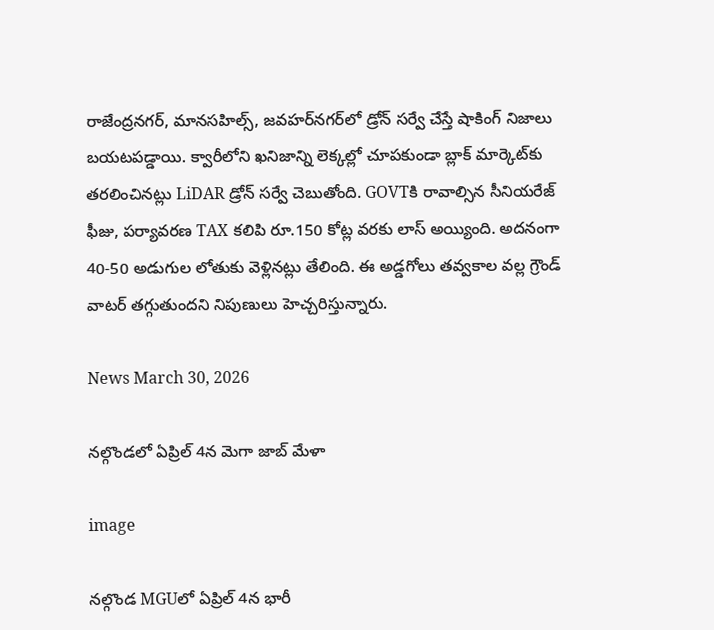రాజేంద్రనగర్, మానసహిల్స్, జవహర్‌నగర్‌లో డ్రోన్ సర్వే చేస్తే షాకింగ్ నిజాలు బయటపడ్డాయి. క్వారీలోని ఖనిజాన్ని లెక్కల్లో చూపకుండా బ్లాక్ మార్కెట్‌కు తరలించినట్లు LiDAR డ్రోన్ సర్వే చెబుతోంది. GOVTకి రావాల్సిన సీనియరేజ్ ఫీజు, పర్యావరణ TAX కలిపి రూ.150 కోట్ల వరకు లాస్ అయ్యింది. అదనంగా 40-50 అడుగుల లోతుకు వెళ్లినట్లు తేలింది. ఈ అడ్డగోలు తవ్వకాల వల్ల గ్రౌండ్ వాటర్ తగ్గుతుందని నిపుణులు హెచ్చరిస్తున్నారు.

News March 30, 2026

నల్గొండలో ఏప్రిల్ 4న మెగా జాబ్ మేళా

image

నల్గొండ MGUలో ఏప్రిల్ 4న భారీ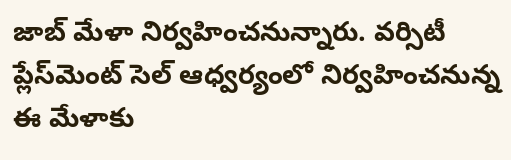జాబ్ మేళా నిర్వహించనున్నారు. వర్సిటీ ప్లేస్‌మెంట్ సెల్ ఆధ్వర్యంలో నిర్వహించనున్న ఈ మేళాకు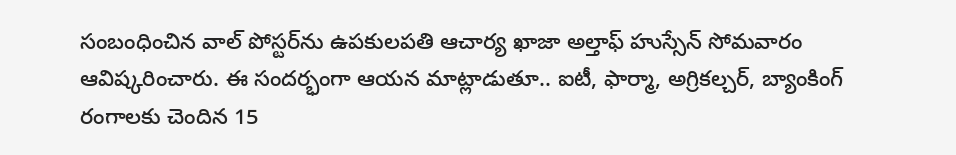సంబంధించిన వాల్ పోస్టర్‌ను ఉపకులపతి ఆచార్య ఖాజా అల్తాఫ్ హుస్సేన్ సోమవారం ఆవిష్కరించారు. ఈ సందర్భంగా ఆయన మాట్లాడుతూ.. ఐటీ, ఫార్మా, అగ్రికల్చర్, బ్యాంకింగ్ రంగాలకు చెందిన 15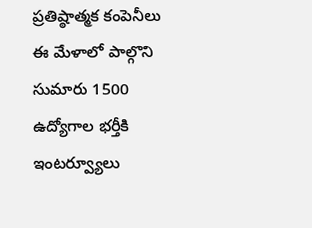ప్రతిష్ఠాత్మక కంపెనీలు ఈ మేళాలో పాల్గొని సుమారు 1500 ఉద్యోగాల భర్తీకి ఇంటర్వ్యూలు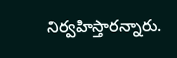నిర్వహిస్తారన్నారు.